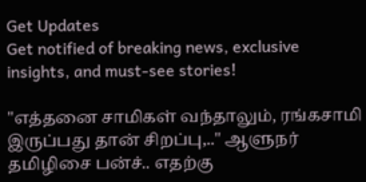Get Updates
Get notified of breaking news, exclusive insights, and must-see stories!

"எத்தனை சாமிகள் வந்தாலும், ரங்கசாமி இருப்பது தான் சிறப்பு,.." ஆளுநர் தமிழிசை பன்ச்.. எதற்கு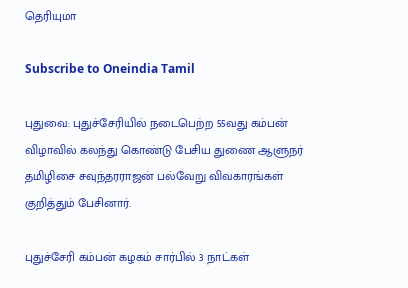தெரியுமா

Subscribe to Oneindia Tamil

புதுவை: புதுச்சேரியில் நடைபெற்ற 55வது கம்பன் விழாவில் கலந்து கொண்டு பேசிய துணை ஆளுநர் தமிழிசை சவுந்தரராஜன் பல்வேறு விவகாரங்கள் குறித்தும் பேசினார்.

புதுச்சேரி கம்பன் கழகம் சார்பில் 3 நாட்கள்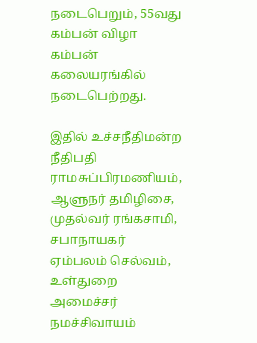நடைபெறும், 55வது கம்பன் விழா கம்பன் கலையரங்கில் நடைபெற்றது.

இதில் உச்சநீதிமன்ற நீதிபதி ராமசுப்பிரமணியம், ஆளுநர் தமிழிசை, முதல்வர் ரங்கசாமி, சபாநாயகர் ஏம்பலம் செல்வம், உள்துறை அமைச்சர் நமச்சிவாயம்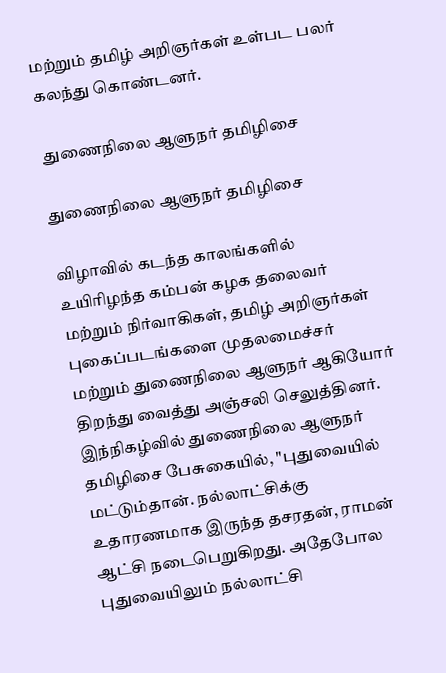மற்றும் தமிழ் அறிஞர்கள் உள்பட பலர் கலந்து கொண்டனர்.

 துணைநிலை ஆளுநர் தமிழிசை

துணைநிலை ஆளுநர் தமிழிசை

விழாவில் கடந்த காலங்களில் உயிரிழந்த கம்பன் கழக தலைவர் மற்றும் நிர்வாகிகள், தமிழ் அறிஞர்கள் புகைப்படங்களை முதலமைச்சர் மற்றும் துணைநிலை ஆளுநர் ஆகியோர் திறந்து வைத்து அஞ்சலி செலுத்தினர். இந்நிகழ்வில் துணைநிலை ஆளுநர் தமிழிசை பேசுகையில், "புதுவையில் மட்டும்தான். நல்லாட்சிக்கு உதாரணமாக இருந்த தசரதன், ராமன் ஆட்சி நடைபெறுகிறது. அதேபோல புதுவையிலும் நல்லாட்சி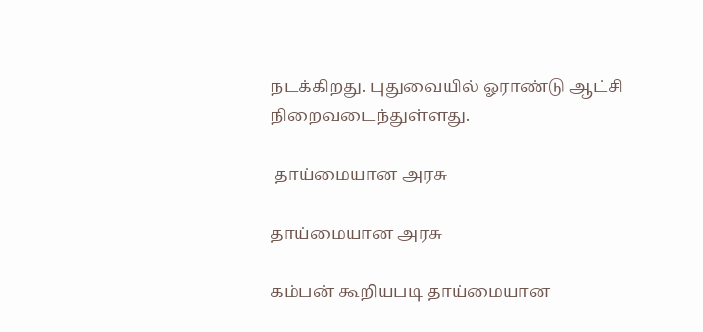நடக்கிறது. புதுவையில் ஓராண்டு ஆட்சி நிறைவடைந்துள்ளது.

 தாய்மையான அரசு

தாய்மையான அரசு

கம்பன் கூறியபடி தாய்மையான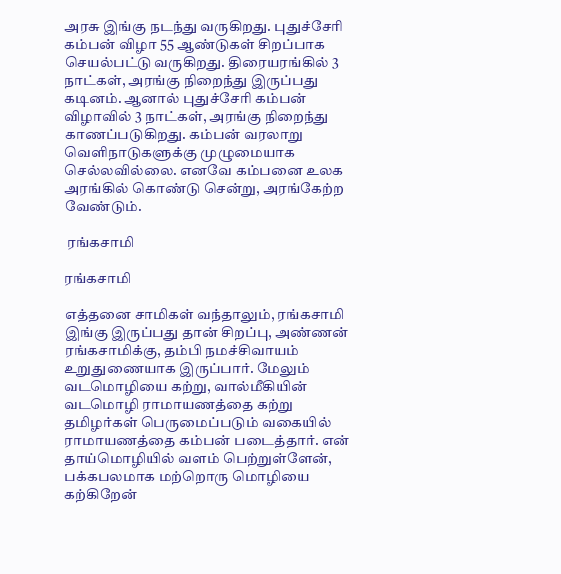அரசு இங்கு நடந்து வருகிறது. புதுச்சேரி கம்பன் விழா 55 ஆண்டுகள் சிறப்பாக செயல்பட்டு வருகிறது. திரையரங்கில் 3 நாட்கள், அரங்கு நிறைந்து இருப்பது கடினம். ஆனால் புதுச்சேரி கம்பன் விழாவில் 3 நாட்கள், அரங்கு நிறைந்து காணப்படுகிறது. கம்பன் வரலாறு வெளிநாடுகளுக்கு முழுமையாக செல்லவில்லை. எனவே கம்பனை உலக அரங்கில் கொண்டு சென்று, அரங்கேற்ற வேண்டும்.

 ரங்கசாமி

ரங்கசாமி

எத்தனை சாமிகள் வந்தாலும், ரங்கசாமி இங்கு இருப்பது தான் சிறப்பு, அண்ணன் ரங்கசாமிக்கு, தம்பி நமச்சிவாயம் உறுதுணையாக இருப்பார். மேலும் வடமொழியை கற்று, வால்மீகியின் வடமொழி ராமாயணத்தை கற்று தமிழர்கள் பெருமைப்படும் வகையில் ராமாயணத்தை கம்பன் படைத்தார். என் தாய்மொழியில் வளம் பெற்றுள்ளேன், பக்கபலமாக மற்றொரு மொழியை கற்கிறேன்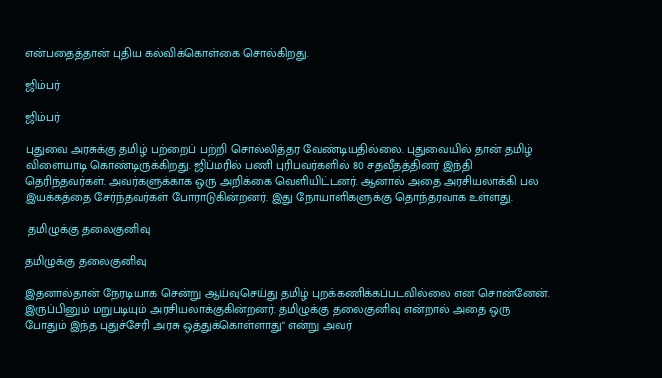என்பதைத்தான் புதிய கல்விக்கொள்கை சொல்கிறது.

ஜிம்பர்

ஜிம்பர்

புதுவை அரசுக்கு தமிழ் பற்றைப் பற்றி சொல்லித்தர வேண்டியதில்லை. புதுவையில் தான் தமிழ் விளையாடி கொண்டிருக்கிறது. ஜிப்மரில் பணி புரிபவர்களில் 80 சதவீதத்தினர் இந்தி தெரிந்தவர்கள். அவர்களுக்காக ஒரு அறிக்கை வெளியிட்டனர். ஆனால் அதை அரசியலாக்கி பல இயக்கத்தை சேர்ந்தவர்கள் போராடுகின்றனர். இது நோயாளிகளுக்கு தொந்தரவாக உள்ளது.

 தமிழுக்கு தலைகுனிவு

தமிழுக்கு தலைகுனிவு

இதனால்தான் நேரடியாக சென்று ஆய்வுசெய்து தமிழ் புறக்கணிக்கப்படவில்லை என சொன்னேன். இருப்பினும் மறுபடியும் அரசியலாக்குகின்றனர். தமிழுக்கு தலைகுனிவு என்றால் அதை ஒரு போதும் இந்த புதுச்சேரி அரசு ஒத்துக்கொள்ளாது" என்று அவர்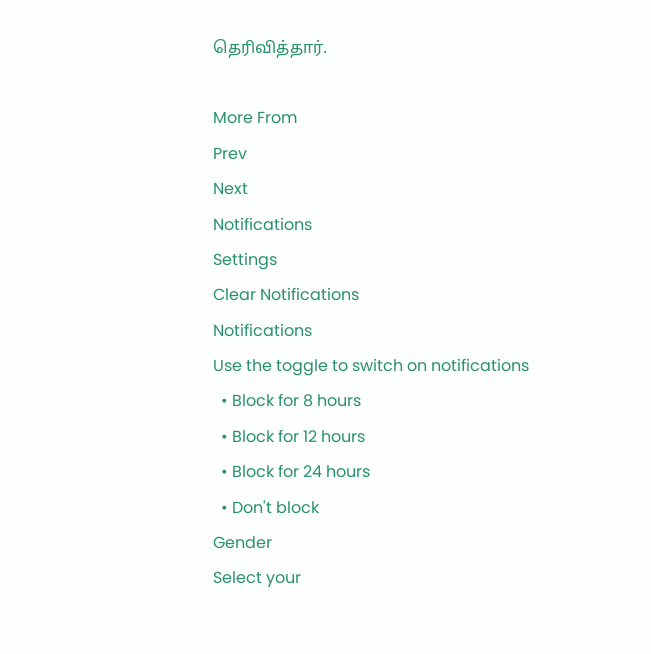தெரிவித்தார்.

More From
Prev
Next
Notifications
Settings
Clear Notifications
Notifications
Use the toggle to switch on notifications
  • Block for 8 hours
  • Block for 12 hours
  • Block for 24 hours
  • Don't block
Gender
Select your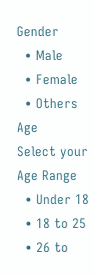Gender
  • Male
  • Female
  • Others
Age
Select your Age Range
  • Under 18
  • 18 to 25
  • 26 to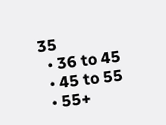35
  • 36 to 45
  • 45 to 55
  • 55+